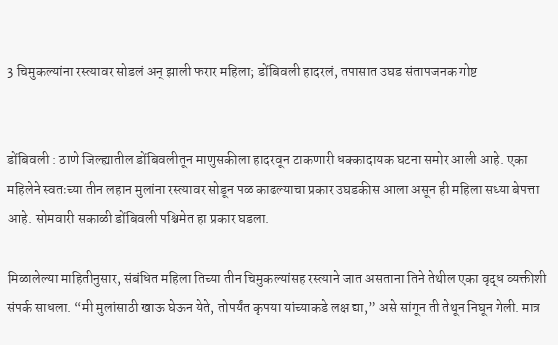3 चिमुकल्यांना रस्त्यावर सोडलं अन् झाली फरार महिला; डोंबिवली हादरलं, तपासात उघड संतापजनक गोष्ट


डोंबिवली : ठाणे जिल्ह्यातील डोंबिवलीतून माणुसकीला हादरवून टाकणारी धक्कादायक घटना समोर आली आहे. एका महिलेने स्वतःच्या तीन लहान मुलांना रस्त्यावर सोडून पळ काढल्याचा प्रकार उघडकीस आला असून ही महिला सध्या बेपत्ता आहे. सोमवारी सकाळी डोंबिवली पश्चिमेत हा प्रकार घडला.

मिळालेल्या माहितीनुसार, संबंधित महिला तिच्या तीन चिमुकल्यांसह रस्त्याने जात असताना तिने तेथील एका वृद्ध व्यक्तीशी संपर्क साधला. “मी मुलांसाठी खाऊ घेऊन येते, तोपर्यंत कृपया यांच्याकडे लक्ष द्या,” असे सांगून ती तेथून निघून गेली. मात्र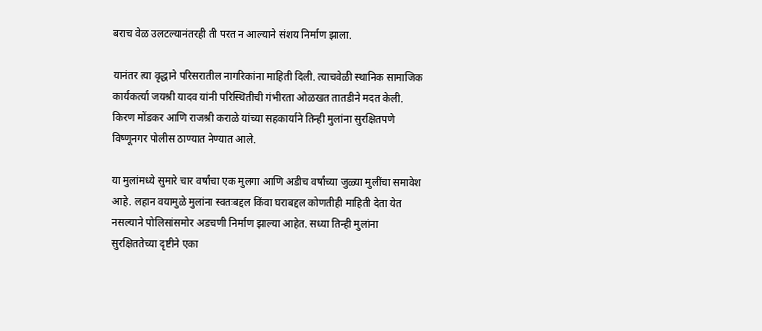बराच वेळ उलटल्यानंतरही ती परत न आल्याने संशय निर्माण झाला.

यानंतर त्या वृद्धाने परिसरातील नागरिकांना माहिती दिली. त्याचवेळी स्थानिक सामाजिक कार्यकर्त्या जयश्री यादव यांनी परिस्थितीची गंभीरता ओळखत तातडीने मदत केली. किरण मोंडकर आणि राजश्री कराळे यांच्या सहकार्याने तिन्ही मुलांना सुरक्षितपणे विष्णूनगर पोलीस ठाण्यात नेण्यात आले.

या मुलांमध्ये सुमारे चार वर्षांचा एक मुलगा आणि अडीच वर्षांच्या जुळ्या मुलींचा समावेश आहे. लहान वयामुळे मुलांना स्वतःबद्दल किंवा घराबद्दल कोणतीही माहिती देता येत नसल्याने पोलिसांसमोर अडचणी निर्माण झाल्या आहेत. सध्या तिन्ही मुलांना सुरक्षिततेच्या दृष्टीने एका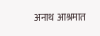अनाथ आश्रमात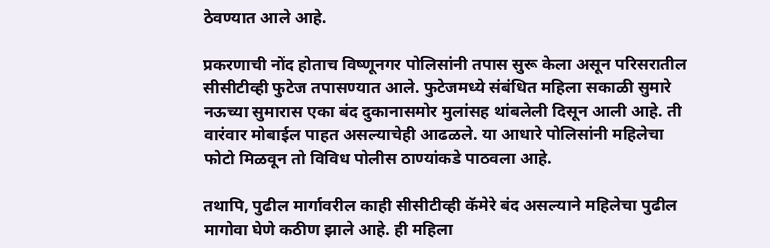ठेवण्यात आले आहे.

प्रकरणाची नोंद होताच विष्णूनगर पोलिसांनी तपास सुरू केला असून परिसरातील सीसीटीव्ही फुटेज तपासण्यात आले. फुटेजमध्ये संबंधित महिला सकाळी सुमारे नऊच्या सुमारास एका बंद दुकानासमोर मुलांसह थांबलेली दिसून आली आहे. ती वारंवार मोबाईल पाहत असल्याचेही आढळले. या आधारे पोलिसांनी महिलेचा फोटो मिळवून तो विविध पोलीस ठाण्यांकडे पाठवला आहे.

तथापि, पुढील मार्गावरील काही सीसीटीव्ही कॅमेरे बंद असल्याने महिलेचा पुढील मागोवा घेणे कठीण झाले आहे. ही महिला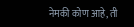नेमकी कोण आहे, ती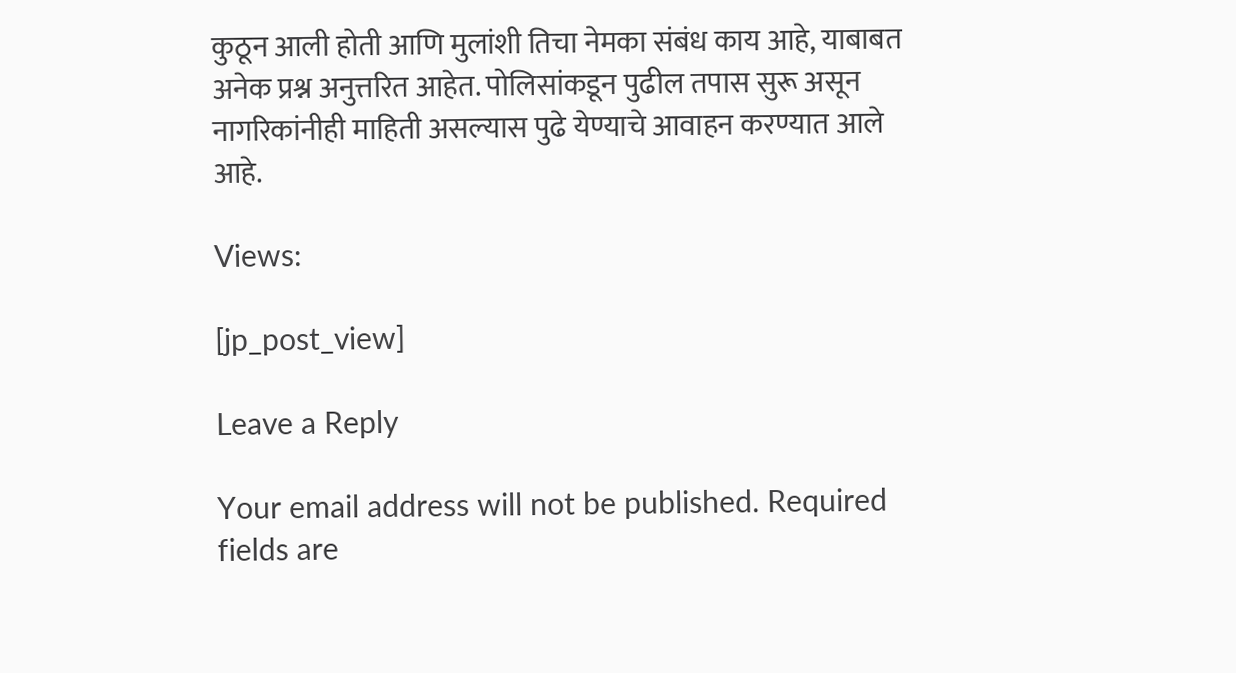कुठून आली होती आणि मुलांशी तिचा नेमका संबंध काय आहे, याबाबत अनेक प्रश्न अनुत्तरित आहेत. पोलिसांकडून पुढील तपास सुरू असून नागरिकांनीही माहिती असल्यास पुढे येण्याचे आवाहन करण्यात आले आहे.

Views:

[jp_post_view]

Leave a Reply

Your email address will not be published. Required fields are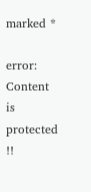marked *

error: Content is protected !!